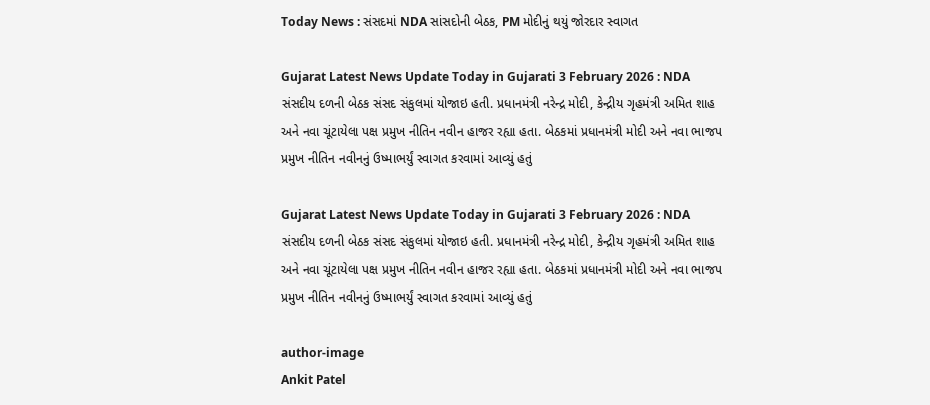Today News : સંસદમાં NDA સાંસદોની બેઠક, PM મોદીનું થયું જોરદાર સ્વાગત

Gujarat Latest News Update Today in Gujarati 3 February 2026 : NDA સંસદીય દળની બેઠક સંસદ સંકુલમાં યોજાઇ હતી. પ્રધાનમંત્રી નરેન્દ્ર મોદી, કેન્દ્રીય ગૃહમંત્રી અમિત શાહ અને નવા ચૂંટાયેલા પક્ષ પ્રમુખ નીતિન નવીન હાજર રહ્યા હતા. બેઠકમાં પ્રધાનમંત્રી મોદી અને નવા ભાજપ પ્રમુખ નીતિન નવીનનું ઉષ્માભર્યું સ્વાગત કરવામાં આવ્યું હતું

Gujarat Latest News Update Today in Gujarati 3 February 2026 : NDA સંસદીય દળની બેઠક સંસદ સંકુલમાં યોજાઇ હતી. પ્રધાનમંત્રી નરેન્દ્ર મોદી, કેન્દ્રીય ગૃહમંત્રી અમિત શાહ અને નવા ચૂંટાયેલા પક્ષ પ્રમુખ નીતિન નવીન હાજર રહ્યા હતા. બેઠકમાં પ્રધાનમંત્રી મોદી અને નવા ભાજપ પ્રમુખ નીતિન નવીનનું ઉષ્માભર્યું સ્વાગત કરવામાં આવ્યું હતું

author-image
Ankit Patel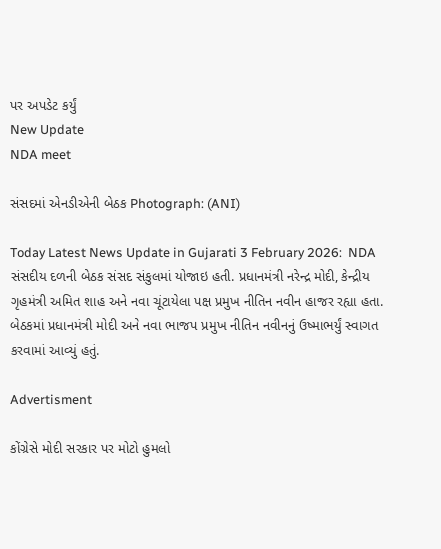પર અપડેટ કર્યું
New Update
NDA meet

સંસદમાં એનડીએની બેઠક Photograph: (ANI)

Today Latest News Update in Gujarati 3 February 2026:  NDA સંસદીય દળની બેઠક સંસદ સંકુલમાં યોજાઇ હતી. પ્રધાનમંત્રી નરેન્દ્ર મોદી, કેન્દ્રીય ગૃહમંત્રી અમિત શાહ અને નવા ચૂંટાયેલા પક્ષ પ્રમુખ નીતિન નવીન હાજર રહ્યા હતા. બેઠકમાં પ્રધાનમંત્રી મોદી અને નવા ભાજપ પ્રમુખ નીતિન નવીનનું ઉષ્માભર્યું સ્વાગત કરવામાં આવ્યું હતું.

Advertisment

કોંગ્રેસે મોદી સરકાર પર મોટો હુમલો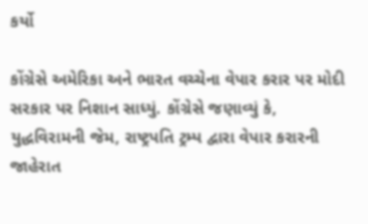કર્યો

કોંગ્રેસે અમેરિકા અને ભારત વચ્ચેના વેપાર કરાર પર મોદી સરકાર પર નિશાન સાધ્યું. કોંગ્રેસે જણાવ્યું કે, યુદ્ધવિરામની જેમ, રાષ્ટ્રપતિ ટ્રમ્પ દ્વારા વેપાર કરારની જાહેરાત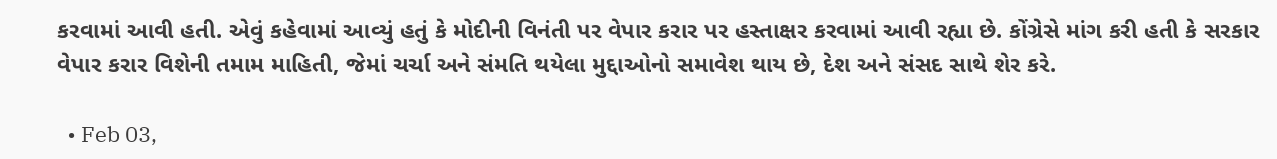કરવામાં આવી હતી. એવું કહેવામાં આવ્યું હતું કે મોદીની વિનંતી પર વેપાર કરાર પર હસ્તાક્ષર કરવામાં આવી રહ્યા છે. કોંગ્રેસે માંગ કરી હતી કે સરકાર વેપાર કરાર વિશેની તમામ માહિતી, જેમાં ચર્ચા અને સંમતિ થયેલા મુદ્દાઓનો સમાવેશ થાય છે, દેશ અને સંસદ સાથે શેર કરે.

  • Feb 03,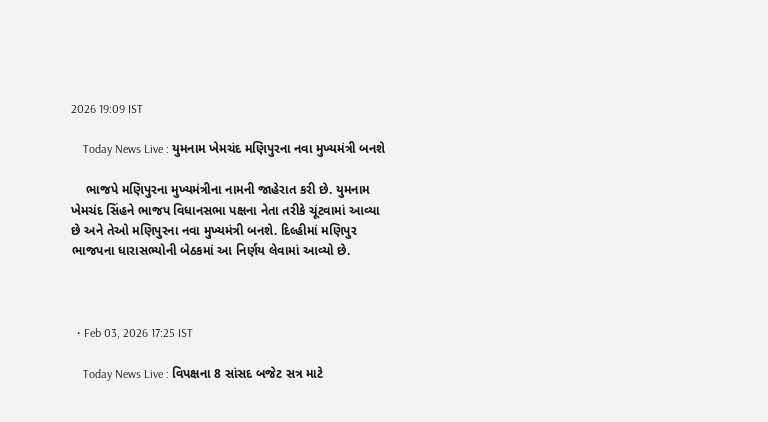2026 19:09 IST

    Today News Live : યુમનામ ખેમચંદ મણિપુરના નવા મુખ્યમંત્રી બનશે

    ભાજપે મણિપુરના મુખ્યમંત્રીના નામની જાહેરાત કરી છે. યુમનામ ખેમચંદ સિંહને ભાજપ વિધાનસભા પક્ષના નેતા તરીકે ચૂંટવામાં આવ્યા છે અને તેઓ મણિપુરના નવા મુખ્યમંત્રી બનશે. દિલ્હીમાં મણિપુર ભાજપના ધારાસભ્યોની બેઠકમાં આ નિર્ણય લેવામાં આવ્યો છે.



  • Feb 03, 2026 17:25 IST

    Today News Live : વિપક્ષના 8 સાંસદ બજેટ સત્ર માટે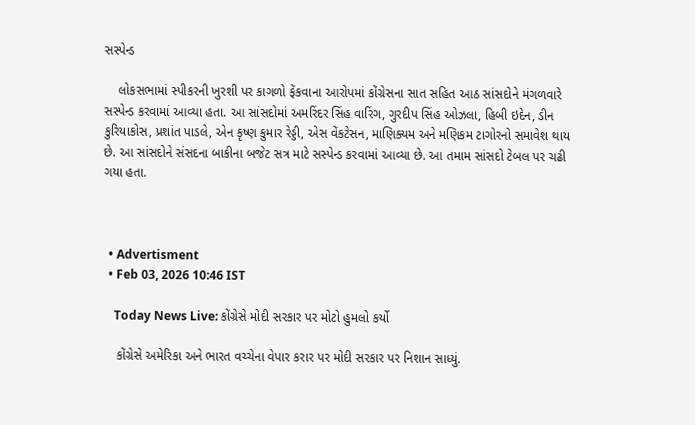સસ્પેન્ડ

    લોકસભામાં સ્પીકરની ખુરશી પર કાગળો ફેંકવાના આરોપમાં કોંગ્રેસના સાત સહિત આઠ સાંસદોને મંગળવારે સસ્પેન્ડ કરવામાં આવ્યા હતા. આ સાંસદોમાં અમરિંદર સિંહ વારિંગ, ગુરદીપ સિંહ ઓઝલા, હિબી ઇદેન, ડીન કુરિયાકોસ, પ્રશાંત પાડલે, એન કૃષ્ણ કુમાર રેડ્ડી, એસ વેંકટેસન, માણિક્યમ અને મણિકમ ટાગોરનો સમાવેશ થાય છે. આ સાંસદોને સંસદના બાકીના બજેટ સત્ર માટે સસ્પેન્ડ કરવામાં આવ્યા છે. આ તમામ સાંસદો ટેબલ પર ચઢી ગયા હતા.



  • Advertisment
  • Feb 03, 2026 10:46 IST

    Today News Live: કોંગ્રેસે મોદી સરકાર પર મોટો હુમલો કર્યો

    કોંગ્રેસે અમેરિકા અને ભારત વચ્ચેના વેપાર કરાર પર મોદી સરકાર પર નિશાન સાધ્યું.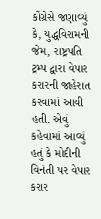કોંગ્રેસે જણાવ્યું કે, યુદ્ધવિરામની જેમ, રાષ્ટ્રપતિ ટ્રમ્પ દ્વારા વેપાર કરારની જાહેરાત કરવામાં આવી હતી. એવું કહેવામાં આવ્યું હતું કે મોદીની વિનંતી પર વેપાર કરાર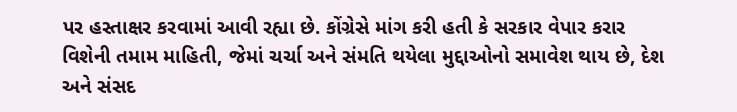પર હસ્તાક્ષર કરવામાં આવી રહ્યા છે. કોંગ્રેસે માંગ કરી હતી કે સરકાર વેપાર કરાર વિશેની તમામ માહિતી, જેમાં ચર્ચા અને સંમતિ થયેલા મુદ્દાઓનો સમાવેશ થાય છે, દેશ અને સંસદ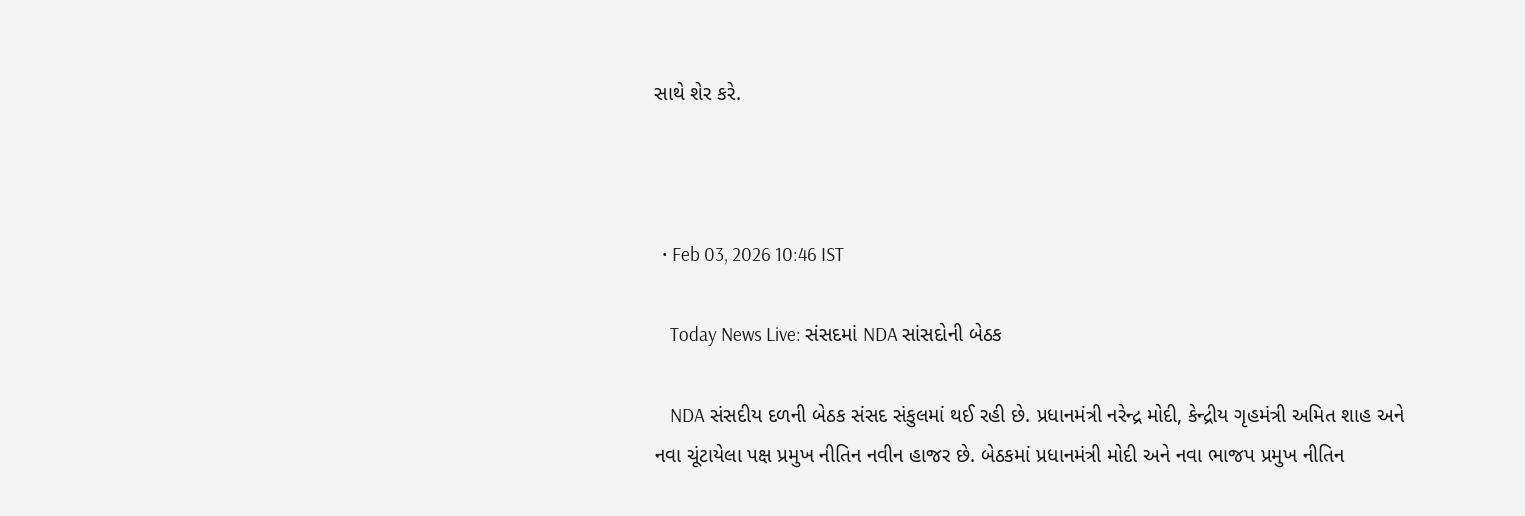સાથે શેર કરે.



  • Feb 03, 2026 10:46 IST

    Today News Live: સંસદમાં NDA સાંસદોની બેઠક

    NDA સંસદીય દળની બેઠક સંસદ સંકુલમાં થઈ રહી છે. પ્રધાનમંત્રી નરેન્દ્ર મોદી, કેન્દ્રીય ગૃહમંત્રી અમિત શાહ અને નવા ચૂંટાયેલા પક્ષ પ્રમુખ નીતિન નવીન હાજર છે. બેઠકમાં પ્રધાનમંત્રી મોદી અને નવા ભાજપ પ્રમુખ નીતિન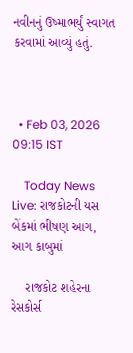નવીનનું ઉષ્માભર્યું સ્વાગત કરવામાં આવ્યું હતું.



  • Feb 03, 2026 09:15 IST

    Today News Live: રાજકોટની યસ બેંકમાં ભીષણ આગ, આગ કાબુમાં

    રાજકોટ શહેરના રેસકોર્સ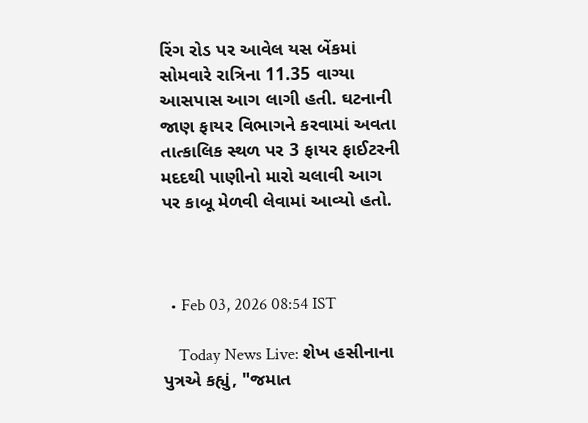રિંગ રોડ પર આવેલ યસ બેંકમાં સોમવારે રાત્રિના 11.35 વાગ્યા આસપાસ આગ લાગી હતી. ઘટનાની જાણ ફાયર વિભાગને કરવામાં અવતા તાત્કાલિક સ્થળ પર 3 ફાયર ફાઈટરની મદદથી પાણીનો મારો ચલાવી આગ પર કાબૂ મેળવી લેવામાં આવ્યો હતો.



  • Feb 03, 2026 08:54 IST

    Today News Live: શેખ હસીનાના પુત્રએ કહ્યું, "જમાત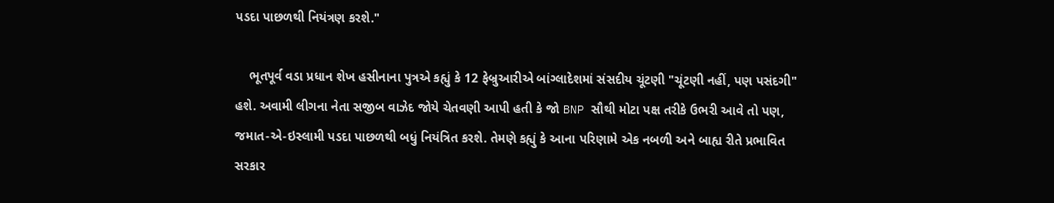પડદા પાછળથી નિયંત્રણ કરશે."

    ભૂતપૂર્વ વડા પ્રધાન શેખ હસીનાના પુત્રએ કહ્યું કે 12 ફેબ્રુઆરીએ બાંગ્લાદેશમાં સંસદીય ચૂંટણી "ચૂંટણી નહીં, પણ પસંદગી" હશે. અવામી લીગના નેતા સજીબ વાઝેદ જોયે ચેતવણી આપી હતી કે જો BNP સૌથી મોટા પક્ષ તરીકે ઉભરી આવે તો પણ, જમાત-એ-ઇસ્લામી પડદા પાછળથી બધું નિયંત્રિત કરશે. તેમણે કહ્યું કે આના પરિણામે એક નબળી અને બાહ્ય રીતે પ્રભાવિત સરકાર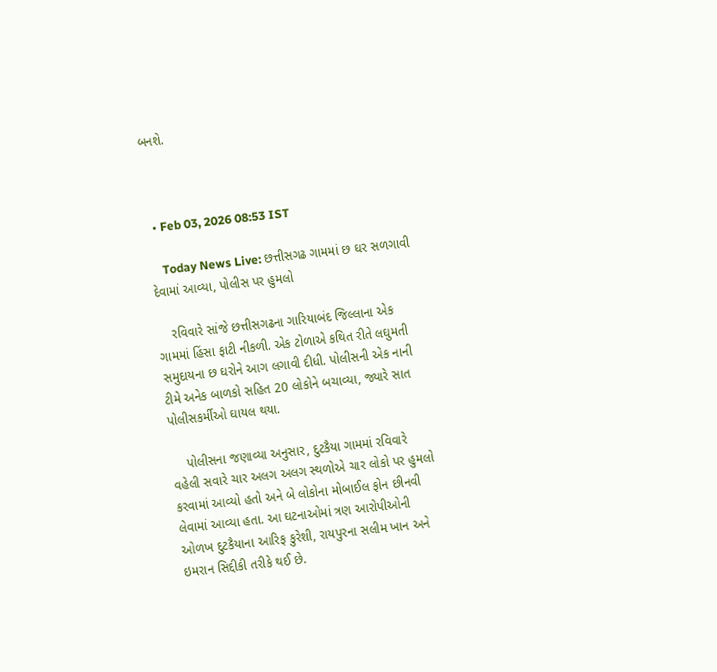બનશે.



  • Feb 03, 2026 08:53 IST

    Today News Live: છત્તીસગઢ ગામમાં છ ઘર સળગાવી દેવામાં આવ્યા, પોલીસ પર હુમલો

    રવિવારે સાંજે છત્તીસગઢના ગારિયાબંદ જિલ્લાના એક ગામમાં હિંસા ફાટી નીકળી. એક ટોળાએ કથિત રીતે લઘુમતી સમુદાયના છ ઘરોને આગ લગાવી દીધી. પોલીસની એક નાની ટીમે અનેક બાળકો સહિત 20 લોકોને બચાવ્યા, જ્યારે સાત પોલીસકર્મીઓ ઘાયલ થયા.

    પોલીસના જણાવ્યા અનુસાર, દુટકૈયા ગામમાં રવિવારે વહેલી સવારે ચાર અલગ અલગ સ્થળોએ ચાર લોકો પર હુમલો કરવામાં આવ્યો હતો અને બે લોકોના મોબાઈલ ફોન છીનવી લેવામાં આવ્યા હતા. આ ઘટનાઓમાં ત્રણ આરોપીઓની ઓળખ દુટકૈયાના આરિફ કુરેશી, રાયપુરના સલીમ ખાન અને ઇમરાન સિદ્દીકી તરીકે થઈ છે.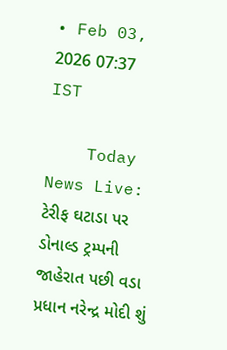• Feb 03, 2026 07:37 IST

    Today News Live: ટેરીફ ઘટાડા પર ડોનાલ્ડ ટ્રમ્પની જાહેરાત પછી વડા પ્રધાન નરેન્દ્ર મોદી શું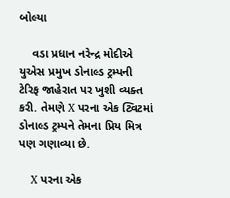બોલ્યા

    વડા પ્રધાન નરેન્દ્ર મોદીએ યુએસ પ્રમુખ ડોનાલ્ડ ટ્રમ્પની ટેરિફ જાહેરાત પર ખુશી વ્યક્ત કરી. તેમણે X પરના એક ટ્વિટમાં ડોનાલ્ડ ટ્રમ્પને તેમના પ્રિય મિત્ર પણ ગણાવ્યા છે.

    X પરના એક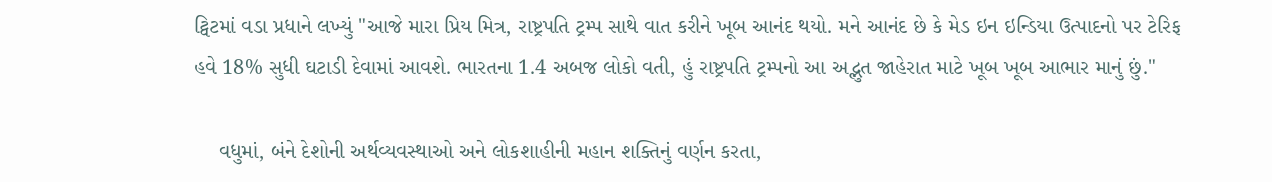ટ્વિટમાં વડા પ્રધાને લખ્યું "આજે મારા પ્રિય મિત્ર, રાષ્ટ્રપતિ ટ્રમ્પ સાથે વાત કરીને ખૂબ આનંદ થયો. મને આનંદ છે કે મેડ ઇન ઇન્ડિયા ઉત્પાદનો પર ટેરિફ હવે 18% સુધી ઘટાડી દેવામાં આવશે. ભારતના 1.4 અબજ લોકો વતી, હું રાષ્ટ્રપતિ ટ્રમ્પનો આ અદ્ભુત જાહેરાત માટે ખૂબ ખૂબ આભાર માનું છું."

    વધુમાં, બંને દેશોની અર્થવ્યવસ્થાઓ અને લોકશાહીની મહાન શક્તિનું વર્ણન કરતા,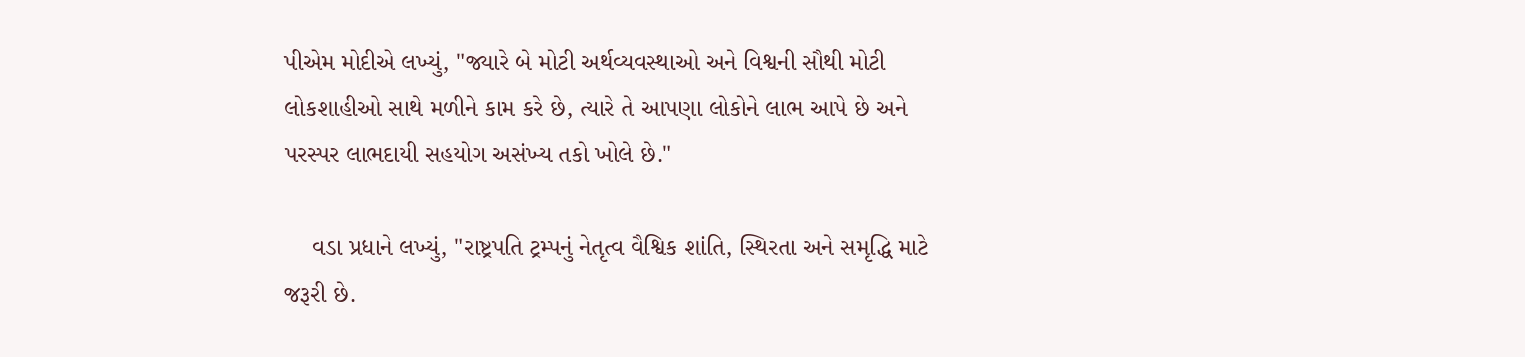પીએમ મોદીએ લખ્યું, "જ્યારે બે મોટી અર્થવ્યવસ્થાઓ અને વિશ્વની સૌથી મોટી લોકશાહીઓ સાથે મળીને કામ કરે છે, ત્યારે તે આપણા લોકોને લાભ આપે છે અને પરસ્પર લાભદાયી સહયોગ અસંખ્ય તકો ખોલે છે."

    વડા પ્રધાને લખ્યું, "રાષ્ટ્રપતિ ટ્રમ્પનું નેતૃત્વ વૈશ્વિક શાંતિ, સ્થિરતા અને સમૃદ્ધિ માટે જરૂરી છે.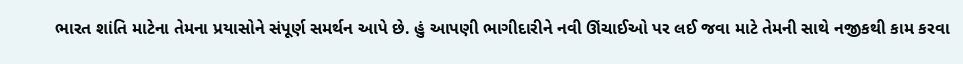ભારત શાંતિ માટેના તેમના પ્રયાસોને સંપૂર્ણ સમર્થન આપે છે. હું આપણી ભાગીદારીને નવી ઊંચાઈઓ પર લઈ જવા માટે તેમની સાથે નજીકથી કામ કરવા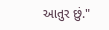આતુર છું."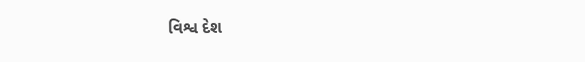વિશ્વ દેશ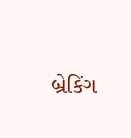બ્રેકિંગ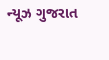ન્યૂઝ ગુજરાત